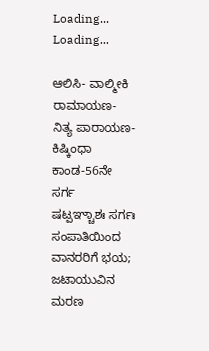Loading...
Loading...

ಆಲಿಸಿ- ವಾಲ್ಮೀಕಿ ರಾಮಾಯಣ- ನಿತ್ಯ ಪಾರಾಯಣ- ಕಿಷ್ಕಿಂಧಾ ಕಾಂಡ-56ನೇ ಸರ್ಗ
ಷಟ್ಪಞ್ಚಾಶಃ ಸರ್ಗಃ
ಸಂಪಾತಿಯಿಂದ ವಾನರರಿಗೆ ಭಯ; ಜಟಾಯುವಿನ ಮರಣ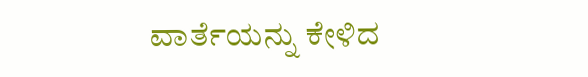ವಾರ್ತೆಯನ್ನು ಕೇಳಿದ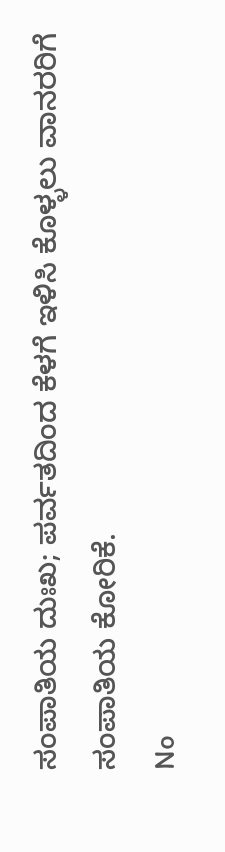ಸಂಪಾತಿಯ ದುಃಖ; ಪರ್ವತದಿಂದ ಕೆಳಗೆ ಇಳಿಸಿ ಕೊಳ್ಳಲು ವಾನರರಿಗೆ ಸಂಪಾತಿಯ ಕೋರಿಕೆ.
No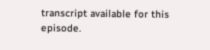transcript available for this episode.